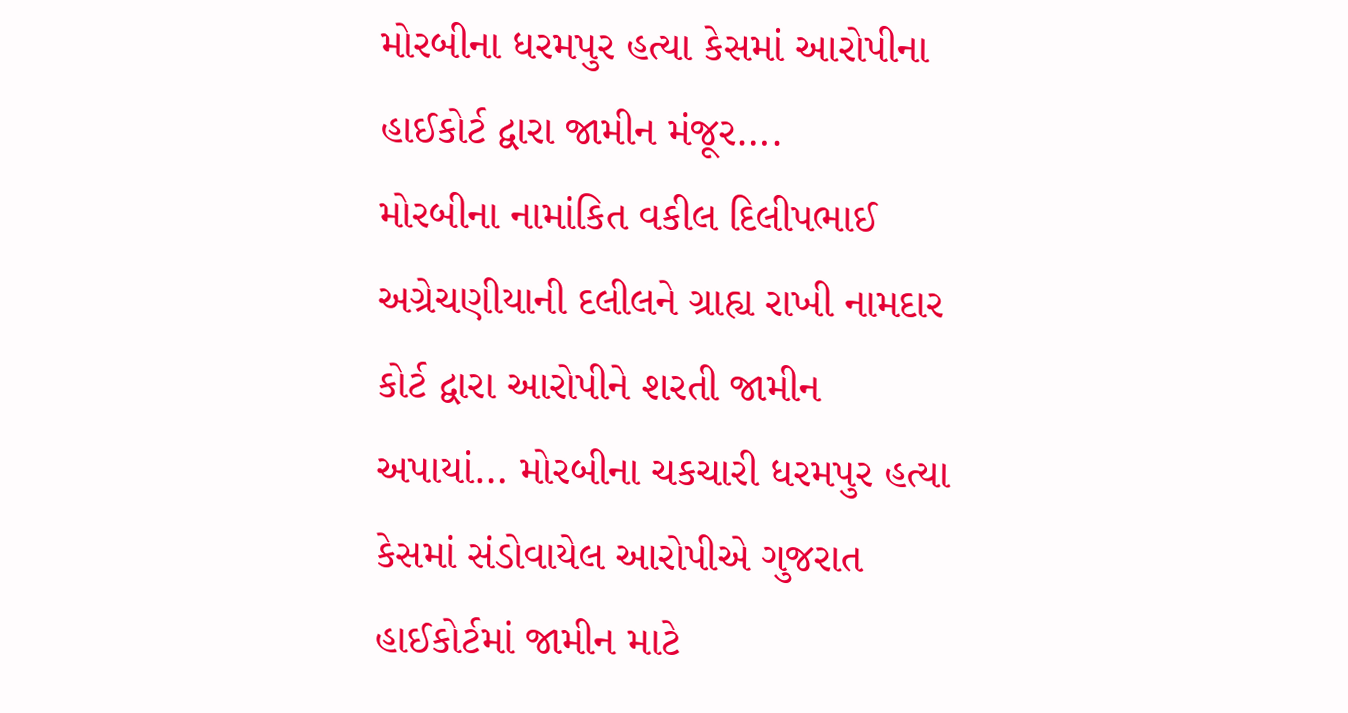મોરબીના ધરમપુર હત્યા કેસમાં આરોપીના હાઈકોર્ટ દ્વારા જામીન મંજૂર….
મોરબીના નામાંકિત વકીલ દિલીપભાઈ અગ્રેચણીયાની દલીલને ગ્રાહ્ય રાખી નામદાર કોર્ટ દ્વારા આરોપીને શરતી જામીન અપાયાં… મોરબીના ચકચારી ધરમપુર હત્યા કેસમાં સંડોવાયેલ આરોપીએ ગુજરાત હાઈકોર્ટમાં જામીન માટે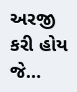અરજી કરી હોય જે…